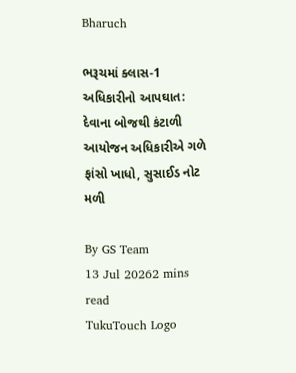Bharuch

ભરૂચમાં ક્લાસ-1 અધિકારીનો આપઘાત: દેવાના બોજથી કંટાળી આયોજન અધિકારીએ ગળે ફાંસો ખાધો, સુસાઈડ નોટ મળી

By GS Team
13 Jul 20262 mins read
TukuTouch Logo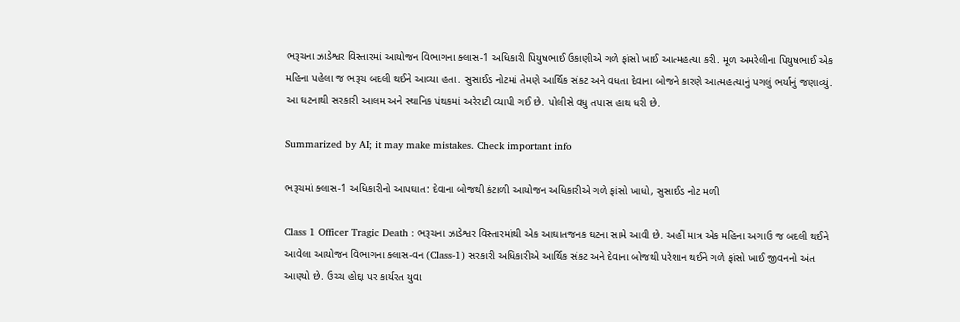ભરૂચના ઝાડેશ્વર વિસ્તારમાં આયોજન વિભાગના ક્લાસ-1 અધિકારી પિયુષભાઈ ઉકાણીએ ગળે ફાંસો ખાઈ આત્મહત્યા કરી. મૂળ અમરેલીના પિયુષભાઈ એક મહિના પહેલા જ ભરૂચ બદલી થઈને આવ્યા હતા. સુસાઈડ નોટમાં તેમણે આર્થિક સંકટ અને વધતા દેવાના બોજને કારણે આત્મહત્યાનું પગલું ભર્યાનું જણાવ્યું. આ ઘટનાથી સરકારી આલમ અને સ્થાનિક પંથકમાં અરેરાટી વ્યાપી ગઈ છે. પોલીસે વધુ તપાસ હાથ ધરી છે.

Summarized by AI; it may make mistakes. Check important info

ભરૂચમાં ક્લાસ-1 અધિકારીનો આપઘાત: દેવાના બોજથી કંટાળી આયોજન અધિકારીએ ગળે ફાંસો ખાધો, સુસાઈડ નોટ મળી

Class 1 Officer Tragic Death : ભરૂચના ઝાડેશ્વર વિસ્તારમાંથી એક આઘાતજનક ઘટના સામે આવી છે. અહીં માત્ર એક મહિના અગાઉ જ બદલી થઈને આવેલા આયોજન વિભાગના ક્લાસ-વન (Class-1) સરકારી અધિકારીએ આર્થિક સંકટ અને દેવાના બોજથી પરેશાન થઈને ગળે ફાંસો ખાઈ જીવનનો અંત આણ્યો છે. ઉચ્ચ હોદ્દા પર કાર્યરત યુવા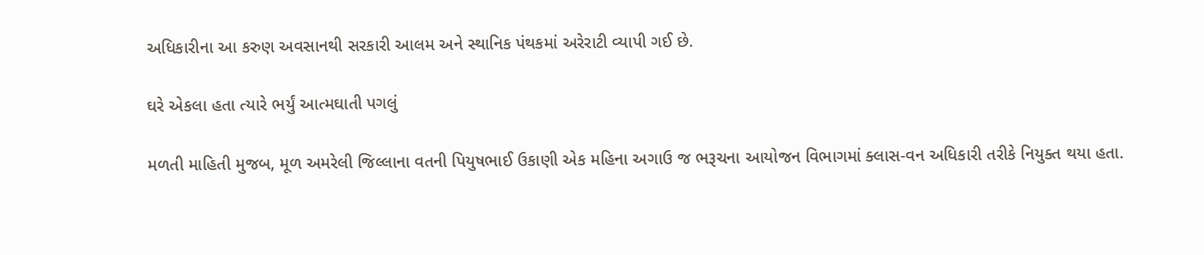અધિકારીના આ કરુણ અવસાનથી સરકારી આલમ અને સ્થાનિક પંથકમાં અરેરાટી વ્યાપી ગઈ છે.

ઘરે એકલા હતા ત્યારે ભર્યું આત્મઘાતી પગલું

મળતી માહિતી મુજબ, મૂળ અમરેલી જિલ્લાના વતની પિયુષભાઈ ઉકાણી એક મહિના અગાઉ જ ભરૂચના આયોજન વિભાગમાં ક્લાસ-વન અધિકારી તરીકે નિયુક્ત થયા હતા.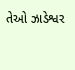તેઓ ઝાડેશ્વર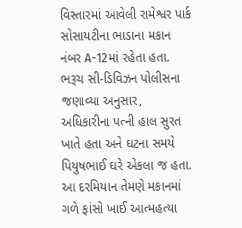વિસ્તારમાં આવેલી રામેશ્વર પાર્ક સોસાયટીના ભાડાના મકાન નંબર A-12માં રહેતા હતા. ભરૂચ સી-ડિવિઝન પોલીસના જણાવ્યા અનુસાર, અધિકારીના પત્ની હાલ સુરત ખાતે હતા અને ઘટના સમયે પિયુષભાઈ ઘરે એકલા જ હતા. આ દરમિયાન તેમણે મકાનમાં ગળે ફાંસો ખાઈ આત્મહત્યા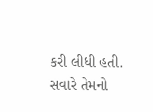કરી લીધી હતી. સવારે તેમનો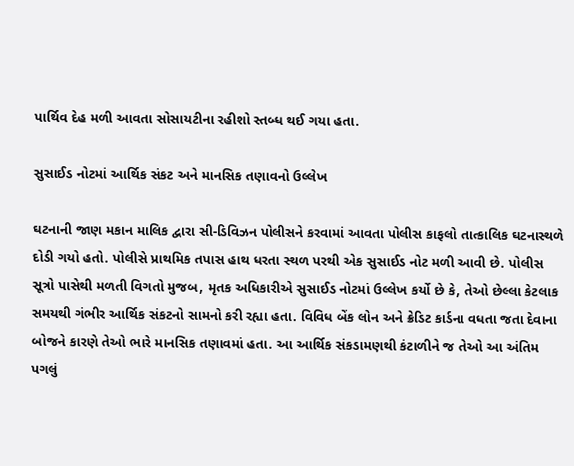પાર્થિવ દેહ મળી આવતા સોસાયટીના રહીશો સ્તબ્ધ થઈ ગયા હતા.

સુસાઈડ નોટમાં આર્થિક સંકટ અને માનસિક તણાવનો ઉલ્લેખ

ઘટનાની જાણ મકાન માલિક દ્વારા સી-ડિવિઝન પોલીસને કરવામાં આવતા પોલીસ કાફલો તાત્કાલિક ઘટનાસ્થળે દોડી ગયો હતો. પોલીસે પ્રાથમિક તપાસ હાથ ધરતા સ્થળ પરથી એક સુસાઈડ નોટ મળી આવી છે. પોલીસ સૂત્રો પાસેથી મળતી વિગતો મુજબ, મૃતક અધિકારીએ સુસાઈડ નોટમાં ઉલ્લેખ કર્યો છે કે, તેઓ છેલ્લા કેટલાક સમયથી ગંભીર આર્થિક સંકટનો સામનો કરી રહ્યા હતા. વિવિધ બેંક લોન અને ક્રેડિટ કાર્ડના વધતા જતા દેવાના બોજને કારણે તેઓ ભારે માનસિક તણાવમાં હતા. આ આર્થિક સંકડામણથી કંટાળીને જ તેઓ આ અંતિમ પગલું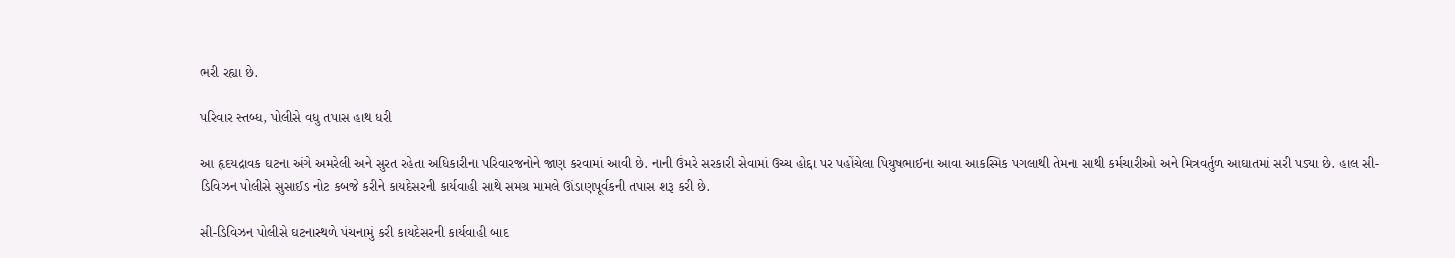ભરી રહ્યા છે.

પરિવાર સ્તબ્ધ, પોલીસે વધુ તપાસ હાથ ધરી

આ હૃદયદ્રાવક ઘટના અંગે અમરેલી અને સુરત રહેતા અધિકારીના પરિવારજનોને જાણ કરવામાં આવી છે. નાની ઉંમરે સરકારી સેવામાં ઉચ્ચ હોદ્દા પર પહોંચેલા પિયુષભાઈના આવા આકસ્મિક પગલાથી તેમના સાથી કર્મચારીઓ અને મિત્રવર્તુળ આઘાતમાં સરી પડ્યા છે. હાલ સી-ડિવિઝન પોલીસે સુસાઈડ નોટ કબજે કરીને કાયદેસરની કાર્યવાહી સાથે સમગ્ર મામલે ઊંડાણપૂર્વકની તપાસ શરૂ કરી છે.

સી-ડિવિઝન પોલીસે ઘટનાસ્થળે પંચનામું કરી કાયદેસરની કાર્યવાહી બાદ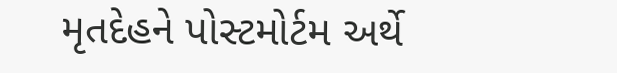મૃતદેહને પોસ્ટમોર્ટમ અર્થે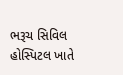ભરૂચ સિવિલ હોસ્પિટલ ખાતે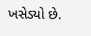ખસેડ્યો છે.